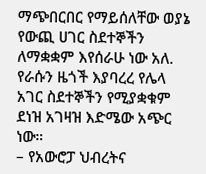ማጭበርበር የማይሰለቸው ወያኔ የውጪ ሀገር ስደተኞችን ለማቋቋም እየሰራሁ ነው አለ. የራሱን ዜጎች እያባረረ የሌላ አገር ስደተኞችን የሚያቋቁም ደነዝ አገዛዝ እድሜው አጭር ነው።
– የአውሮፓ ህብረትና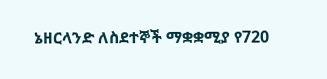ኔዘርላንድ ለስደተኞች ማቋቋሚያ የ720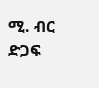ሚ. ብር ድጋፍ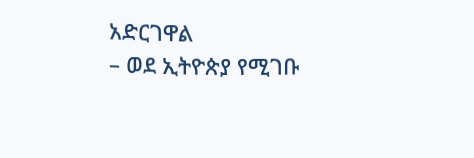አድርገዋል
– ወደ ኢትዮጵያ የሚገቡ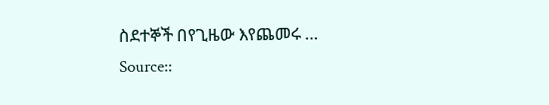ስደተኞች በየጊዜው እየጨመሩ …
Source::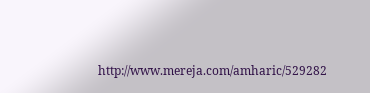http://www.mereja.com/amharic/529282